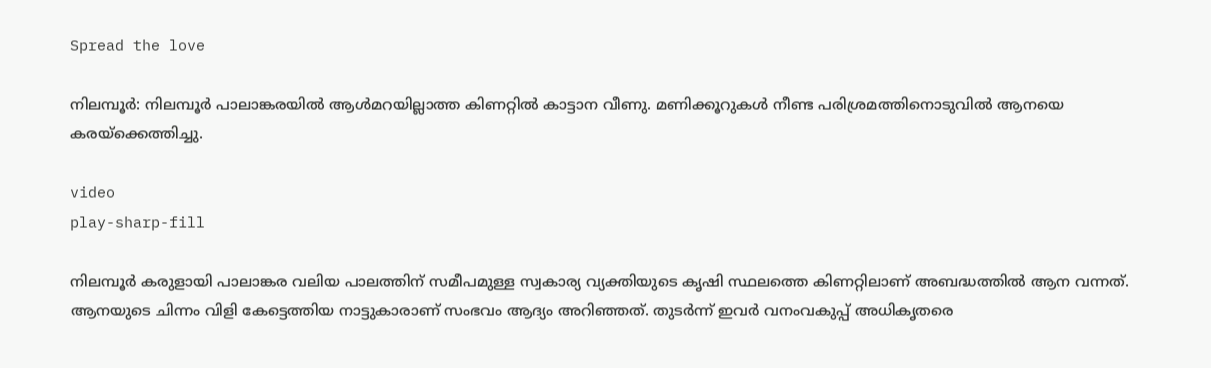Spread the love

നിലമ്പൂർ: നിലമ്പൂർ പാലാങ്കരയില്‍ ആള്‍മറയില്ലാത്ത കിണറ്റില്‍ കാട്ടാന വീണു. മണിക്കൂറുകള്‍ നീണ്ട പരിശ്രമത്തിനൊടുവില്‍ ആനയെ കരയ്‌ക്കെത്തിച്ചു.

video
play-sharp-fill

നിലമ്പൂർ കരുളായി പാലാങ്കര വലിയ പാലത്തിന് സമീപമുള്ള സ്വകാര്യ വ്യക്തിയുടെ കൃഷി സ്ഥലത്തെ കിണറ്റിലാണ് അബദ്ധത്തില്‍ ആന വന്നത്. ആനയുടെ ചിന്നം വിളി കേട്ടെത്തിയ നാട്ടുകാരാണ് സംഭവം ആദ്യം അറിഞ്ഞത്. തുടർന്ന് ഇവർ വനംവകുപ്പ് അധികൃതരെ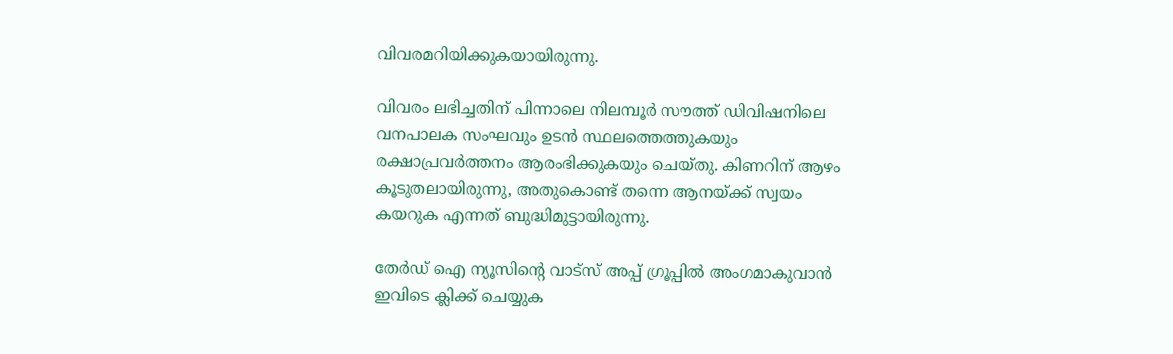വിവരമറിയിക്കുകയായിരുന്നു.

വിവരം ലഭിച്ചതിന് പിന്നാലെ നിലമ്പൂർ സൗത്ത് ഡിവിഷനിലെ വനപാലക സംഘവും ഉടൻ സ്ഥലത്തെത്തുകയും രക്ഷാപ്രവർത്തനം ആരംഭിക്കുകയും ചെയ്തു. കിണറിന് ആഴം കൂടുതലായിരുന്നു, അതുകൊണ്ട് തന്നെ ആനയ്ക്ക് സ്വയം കയറുക എന്നത് ബുദ്ധിമുട്ടായിരുന്നു.

തേർഡ് ഐ ന്യൂസിന്റെ വാട്സ് അപ്പ് ഗ്രൂപ്പിൽ അംഗമാകുവാൻ ഇവിടെ ക്ലിക്ക് ചെയ്യുക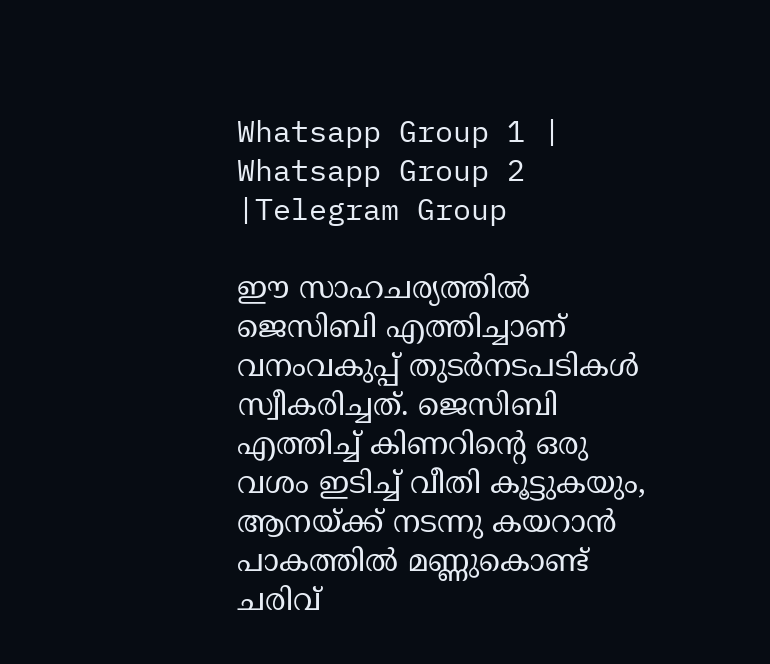Whatsapp Group 1 | Whatsapp Group 2 |Telegram Group

ഈ സാഹചര്യത്തില്‍ ജെസിബി എത്തിച്ചാണ് വനംവകുപ്പ് തുടർനടപടികള്‍ സ്വീകരിച്ചത്. ജെസിബി എത്തിച്ച്‌ കിണറിന്റെ ഒരു വശം ഇടിച്ച്‌ വീതി കൂട്ടുകയും, ആനയ്ക്ക് നടന്നു കയറാൻ പാകത്തില്‍ മണ്ണുകൊണ്ട് ചരിവ്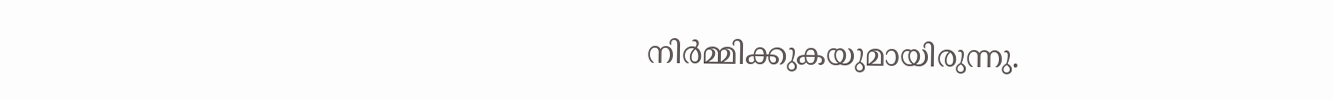നിർമ്മിക്കുകയുമായിരുന്നു.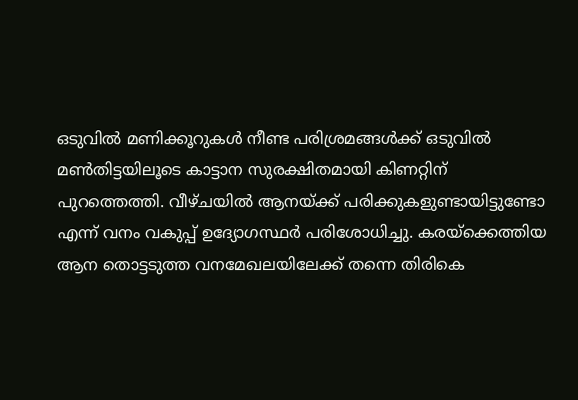ഒടുവില്‍ മണിക്കൂറുകള്‍ നീണ്ട പരിശ്രമങ്ങള്‍ക്ക് ഒടുവില്‍ മണ്‍തിട്ടയിലൂടെ കാട്ടാന സുരക്ഷിതമായി കിണറ്റിന് പുറത്തെത്തി. വീഴ്ചയില്‍ ആനയ്ക്ക് പരിക്കുകളുണ്ടായിട്ടുണ്ടോ എന്ന് വനം വകുപ്പ് ഉദ്യോഗസ്ഥർ പരിശോധിച്ചു. കരയ്‌ക്കെത്തിയ ആന തൊട്ടടുത്ത വനമേഖലയിലേക്ക് തന്നെ തിരികെ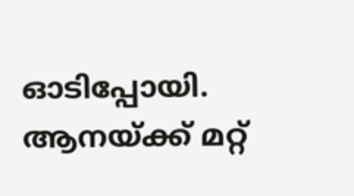ഓടിപ്പോയി. ആനയ്ക്ക് മറ്റ്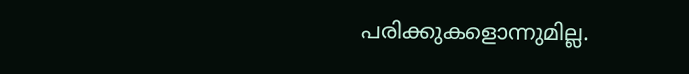പരിക്കുകളൊന്നുമില്ല.